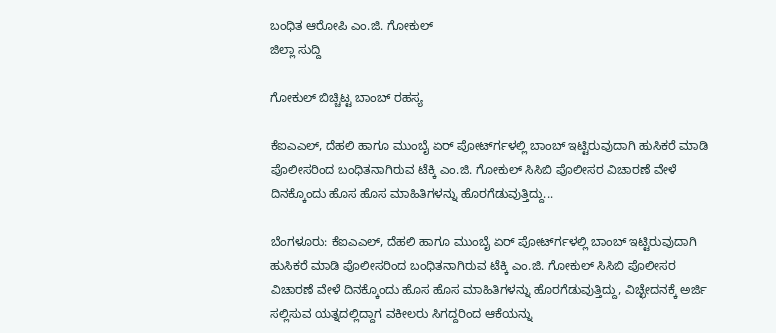ಬಂಧಿತ ಆರೋಪಿ ಎಂ.ಜಿ. ಗೋಕುಲ್
ಜಿಲ್ಲಾ ಸುದ್ದಿ

ಗೋಕುಲ್ ಬಿಚ್ಚಿಟ್ಟ ಬಾಂಬ್ ರಹಸ್ಯ

ಕೆಐಎಎಲ್, ದೆಹಲಿ ಹಾಗೂ ಮುಂಬೈ ಏರ್ ಪೋರ್ಟ್‍ಗಳಲ್ಲಿ ಬಾಂಬ್ ಇಟ್ಟಿರುವುದಾಗಿ ಹುಸಿಕರೆ ಮಾಡಿ ಪೊಲೀಸರಿಂದ ಬಂಧಿತನಾಗಿರುವ ಟೆಕ್ಕಿ ಎಂ.ಜಿ. ಗೋಕುಲ್ ಸಿಸಿಬಿ ಪೊಲೀಸರ ವಿಚಾರಣೆ ವೇಳೆ ದಿನಕ್ಕೊಂದು ಹೊಸ ಹೊಸ ಮಾಹಿತಿಗಳನ್ನು ಹೊರಗೆಡುವುತ್ತಿದ್ದು...

ಬೆಂಗಳೂರು: ಕೆಐಎಎಲ್, ದೆಹಲಿ ಹಾಗೂ ಮುಂಬೈ ಏರ್ ಪೋರ್ಟ್‍ಗಳಲ್ಲಿ ಬಾಂಬ್ ಇಟ್ಟಿರುವುದಾಗಿ ಹುಸಿಕರೆ ಮಾಡಿ ಪೊಲೀಸರಿಂದ ಬಂಧಿತನಾಗಿರುವ ಟೆಕ್ಕಿ ಎಂ.ಜಿ. ಗೋಕುಲ್ ಸಿಸಿಬಿ ಪೊಲೀಸರ ವಿಚಾರಣೆ ವೇಳೆ ದಿನಕ್ಕೊಂದು ಹೊಸ ಹೊಸ ಮಾಹಿತಿಗಳನ್ನು ಹೊರಗೆಡುವುತ್ತಿದ್ದು, ವಿಚ್ಛೇದನಕ್ಕೆ ಅರ್ಜಿ ಸಲ್ಲಿಸುವ ಯತ್ನದಲ್ಲಿದ್ದಾಗ ವಕೀಲರು ಸಿಗದ್ದರಿಂದ ಆಕೆಯನ್ನು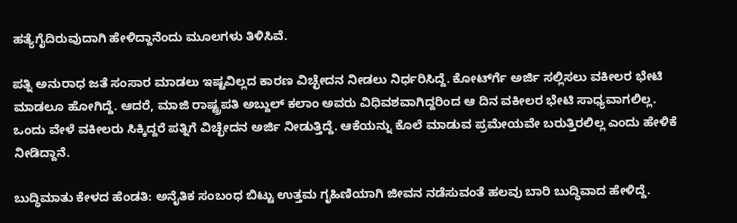ಹತ್ಯೆಗೈದಿರುವುದಾಗಿ ಹೇಳಿದ್ದಾನೆಂದು ಮೂಲಗಳು ತಿಳಿಸಿವೆ.

ಪತ್ನಿ ಅನುರಾಧ ಜತೆ ಸಂಸಾರ ಮಾಡಲು ಇಷ್ಟವಿಲ್ಲದ ಕಾರಣ ವಿಚ್ಛೇದನ ನೀಡಲು ನಿರ್ಧರಿಸಿದ್ದೆ. ಕೋರ್ಟ್‍ಗೆ ಅರ್ಜಿ ಸಲ್ಲಿಸಲು ವಕೀಲರ ಭೇಟಿ ಮಾಡಲೂ ಹೋಗಿದ್ದೆ. ಆದರೆ, ಮಾಜಿ ರಾಷ್ಟ್ರಪತಿ ಅಬ್ದುಲ್ ಕಲಾಂ ಅವರು ವಿಧಿವಶವಾಗಿದ್ದರಿಂದ ಆ ದಿನ ವಕೀಲರ ಭೇಟಿ ಸಾಧ್ಯವಾಗಲಿಲ್ಲ. ಒಂದು ವೇಳೆ ವಕೀಲರು ಸಿಕ್ಕಿದ್ದರೆ ಪತ್ನಿಗೆ ವಿಚ್ಛೇದನ ಅರ್ಜಿ ನೀಡುತ್ತಿದ್ದೆ. ಆಕೆಯನ್ನು ಕೊಲೆ ಮಾಡುವ ಪ್ರಮೇಯವೇ ಬರುತ್ತಿರಲಿಲ್ಲ ಎಂದು ಹೇಳಿಕೆ ನೀಡಿದ್ದಾನೆ.

ಬುದ್ಧಿಮಾತು ಕೇಳದ ಹೆಂಡತಿ: ಅನೈತಿಕ ಸಂಬಂಧ ಬಿಟ್ಟು ಉತ್ತಮ ಗೃಹಿಣಿಯಾಗಿ ಜೀವನ ನಡೆಸುವಂತೆ ಹಲವು ಬಾರಿ ಬುದ್ಧಿವಾದ ಹೇಳಿದ್ದೆ.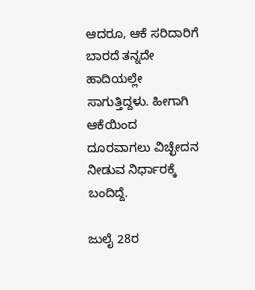ಆದರೂ, ಆಕೆ ಸರಿದಾರಿಗೆ ಬಾರದೆ ತನ್ನದೇ ಹಾದಿಯಲ್ಲೇ ಸಾಗುತ್ತಿದ್ದಳು. ಹೀಗಾಗಿ ಆಕೆಯಿಂದ ದೂರವಾಗಲು ವಿಚ್ಛೇದನ ನೀಡುವ ನಿರ್ಧಾರಕ್ಕೆ ಬಂದಿದ್ದೆ.

ಜುಲೈ 28ರ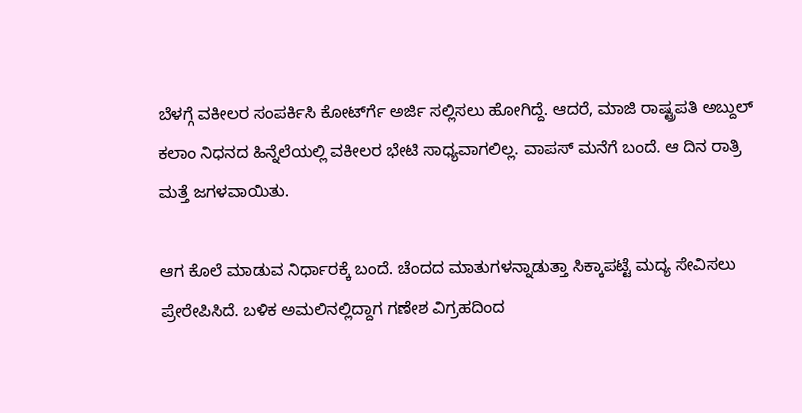ಬೆಳಗ್ಗೆ ವಕೀಲರ ಸಂಪರ್ಕಿಸಿ ಕೋರ್ಟ್‍ಗೆ ಅರ್ಜಿ ಸಲ್ಲಿಸಲು ಹೋಗಿದ್ದೆ. ಆದರೆ, ಮಾಜಿ ರಾಷ್ಟ್ರಪತಿ ಅಬ್ದುಲ್ ಕಲಾಂ ನಿಧನದ ಹಿನ್ನೆಲೆಯಲ್ಲಿ ವಕೀಲರ ಭೇಟಿ ಸಾಧ್ಯವಾಗಲಿಲ್ಲ. ವಾಪಸ್ ಮನೆಗೆ ಬಂದೆ. ಆ ದಿನ ರಾತ್ರಿ ಮತ್ತೆ ಜಗಳವಾಯಿತು.

ಆಗ ಕೊಲೆ ಮಾಡುವ ನಿರ್ಧಾರಕ್ಕೆ ಬಂದೆ. ಚೆಂದದ ಮಾತುಗಳನ್ನಾಡುತ್ತಾ ಸಿಕ್ಕಾಪಟ್ಟೆ ಮದ್ಯ ಸೇವಿಸಲು ಪ್ರೇರೇಪಿಸಿದೆ. ಬಳಿಕ ಅಮಲಿನಲ್ಲಿದ್ದಾಗ ಗಣೇಶ ವಿಗ್ರಹದಿಂದ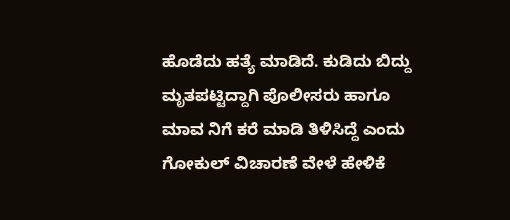ಹೊಡೆದು ಹತ್ಯೆ ಮಾಡಿದೆ. ಕುಡಿದು ಬಿದ್ದು ಮೃತಪಟ್ಟಿದ್ದಾಗಿ ಪೊಲೀಸರು ಹಾಗೂ ಮಾವ ನಿಗೆ ಕರೆ ಮಾಡಿ ತಿಳಿಸಿದ್ದೆ ಎಂದು ಗೋಕುಲ್ ವಿಚಾರಣೆ ವೇಳೆ ಹೇಳಿಕೆ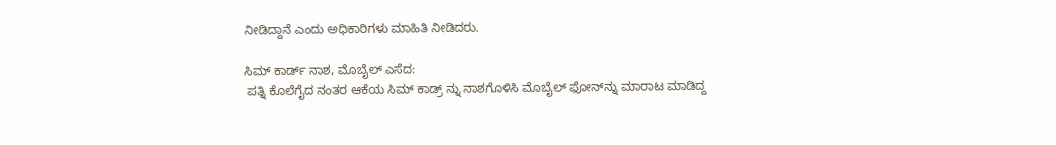ನೀಡಿದ್ದಾನೆ ಎಂದು ಅಧಿಕಾರಿಗಳು ಮಾಹಿತಿ ನೀಡಿದರು.

ಸಿಮ್ ಕಾರ್ಡ್ ನಾಶ, ಮೊಬೈಲ್ ಎಸೆದ:
 ಪತ್ನಿ ಕೊಲೆಗೈದ ನಂತರ ಆಕೆಯ ಸಿಮ್ ಕಾಡ್ರ್ ನ್ನು ನಾಶಗೊಳಿಸಿ ಮೊಬೈಲ್ ಫೋನ್‍ನ್ನು ಮಾರಾಟ ಮಾಡಿದ್ದ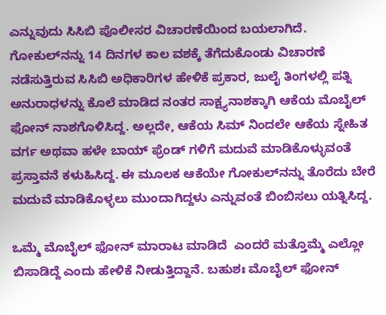ಎನ್ನುವುದು ಸಿಸಿಬಿ ಪೊಲೀಸರ ವಿಚಾರಣೆಯಿಂದ ಬಯಲಾಗಿದೆ. ಗೋಕುಲ್‍ನನ್ನು 14 ದಿನಗಳ ಕಾಲ ವಶಕ್ಕೆ ತೆಗೆದುಕೊಂಡು ವಿಚಾರಣೆ ನಡೆಸುತ್ತಿರುವ ಸಿಸಿಬಿ ಅಧಿಕಾರಿಗಳ ಹೇಳಿಕೆ ಪ್ರಕಾರ, ಜುಲೈ ತಿಂಗಳಲ್ಲಿ ಪತ್ನಿ ಅನುರಾಧಳನ್ನು ಕೊಲೆ ಮಾಡಿದ ನಂತರ ಸಾಕ್ಷ್ಯನಾಶಕ್ಕಾಗಿ ಆಕೆಯ ಮೊಬೈಲ್ ಫೋನ್ ನಾಶಗೊಳಿಸಿದ್ದ. ಅಲ್ಲದೇ, ಆಕೆಯ ಸಿಮ್ ನಿಂದಲೇ ಆಕೆಯ ಸ್ನೇಹಿತ ವರ್ಗ ಅಥವಾ ಹಳೇ ಬಾಯ್ ಫ್ರೆಂಡ್ ಗಳಿಗೆ ಮದುವೆ ಮಾಡಿಕೊಳ್ಳುವಂತೆ ಪ್ರಸ್ತಾವನೆ ಕಳುಹಿಸಿದ್ದ. ಈ ಮೂಲಕ ಆಕೆಯೇ ಗೋಕುಲ್‍ನನ್ನು ತೊರೆದು ಬೇರೆ ಮದುವೆ ಮಾಡಿಕೊಳ್ಳಲು ಮುಂದಾಗಿದ್ದಳು ಎನ್ನುವಂತೆ ಬಿಂಬಿಸಲು ಯತ್ನಿಸಿದ್ದ.

ಒಮ್ಮೆ ಮೊಬೈಲ್ ಫೋನ್ ಮಾರಾಟ ಮಾಡಿದೆ  ಎಂದರೆ ಮತ್ತೊಮ್ಮೆ ಎಲ್ಲೋ ಬಿಸಾಡಿದ್ದೆ ಎಂದು ಹೇಳಿಕೆ ನೀಡುತ್ತಿದ್ದಾನೆ. ಬಹುಶಃ ಮೊಬೈಲ್ ಫೋನ್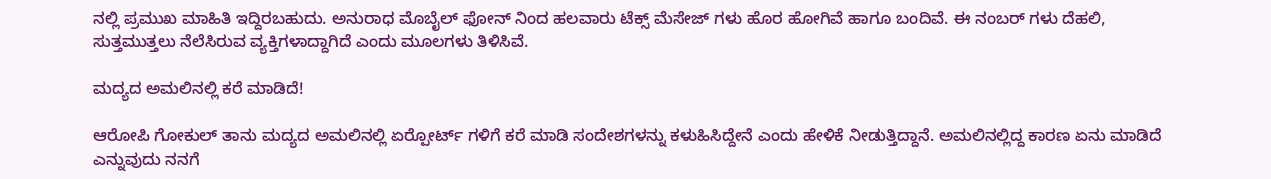ನಲ್ಲಿ ಪ್ರಮುಖ ಮಾಹಿತಿ ಇದ್ದಿರಬಹುದು. ಅನುರಾಧ ಮೊಬೈಲ್ ಫೋನ್ ನಿಂದ ಹಲವಾರು ಟೆಕ್ಸ್ ಮೆಸೇಜ್ ಗಳು ಹೊರ ಹೋಗಿವೆ ಹಾಗೂ ಬಂದಿವೆ. ಈ ನಂಬರ್ ಗಳು ದೆಹಲಿ, ಸುತ್ತಮುತ್ತಲು ನೆಲೆಸಿರುವ ವ್ಯಕ್ತಿಗಳಾದ್ದಾಗಿದೆ ಎಂದು ಮೂಲಗಳು ತಿಳಿಸಿವೆ.

ಮದ್ಯದ ಅಮಲಿನಲ್ಲಿ ಕರೆ ಮಾಡಿದೆ!

ಆರೋಪಿ ಗೋಕುಲ್ ತಾನು ಮದ್ಯದ ಅಮಲಿನಲ್ಲಿ ಏರ್‍ಪೋರ್ಟ್ ಗಳಿಗೆ ಕರೆ ಮಾಡಿ ಸಂದೇಶಗಳನ್ನು ಕಳುಹಿಸಿದ್ದೇನೆ ಎಂದು ಹೇಳಿಕೆ ನೀಡುತ್ತಿದ್ದಾನೆ. ಅಮಲಿನಲ್ಲಿದ್ದ ಕಾರಣ ಏನು ಮಾಡಿದೆ ಎನ್ನುವುದು ನನಗೆ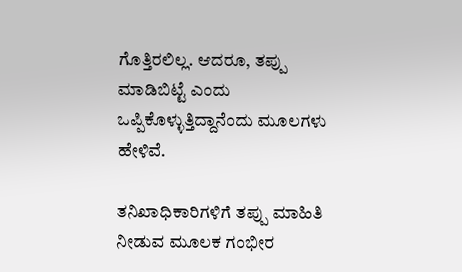ಗೊತ್ತಿರಲಿಲ್ಲ. ಆದರೂ, ತಪ್ಪು ಮಾಡಿಬಿಟ್ಟೆ ಎಂದು ಒಪ್ಪಿಕೊಳ್ಳುತ್ತಿದ್ದಾನೆಂದು ಮೂಲಗಳು ಹೇಳಿವೆ.

ತನಿಖಾಧಿಕಾರಿಗಳಿಗೆ ತಪ್ಪು ಮಾಹಿತಿ ನೀಡುವ ಮೂಲಕ ಗಂಭೀರ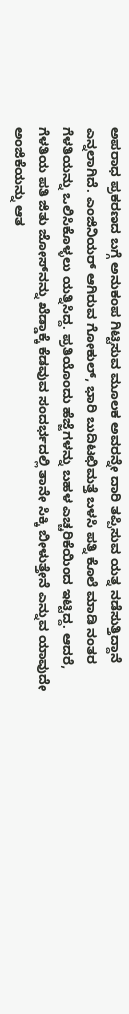ಅಪರಾಧ ಪ್ರಕರಣದ ಬಗ್ಗೆ ಅನುಕಂಪ ಗಿಟ್ಟಿಸುವ ಮೂಲಕ ಅವರನ್ನೇ ದಾರಿ ತಪ್ಪಿಸುವ ಯತ್ನ ನಡೆಸುತ್ತಿದ್ದಾನೆ ಎನ್ನಲಾಗಿದೆ. ಎಂಜಿನಿಯರ್ ಆಗಿರುವ ಗೋಕುಲ್, ಭಾರಿ ಬುದಿಟಛಿಮತ್ತೆ ಬಳಸಿ ಪತ್ನಿ ಕೊಲೆ ಮಾಡಿ ನಂತರ ಗೆಳತಿಯನ್ನು ಒಲಿಸಿಕೊಳ್ಳಲು ಯತ್ನಿಸಿದ್ದ. ಪ್ರತಿಯೊಂದು ಹೆಜ್ಜೆಗಳನ್ನು ಬಹಳ ಎಚ್ಚರಿಕೆಯಿಂದ ಇಟ್ಟಿದ್ದ. ಆದರೆ, ಗೆಳತಿಯ ಪತಿ ಜಿತು ಜೋಸ್‍ನನ್ನು ಖೆಡ್ಡಾಕ್ಕೆ ಕೆಡವುವ ಸಂದರ್ಭದಲ್ಲಿ ತಾನೇ ಸಿಕ್ಕಿ ಬೀಳುತ್ತೇನೆ ಎನ್ನುವ ಯಾವುದೇ ಅಂಜಿಕೆಯನ್ನು ಆತ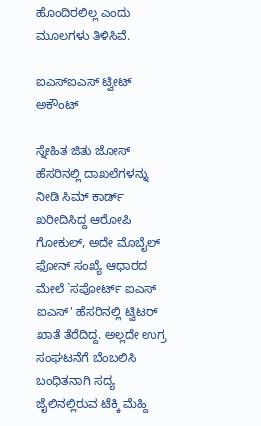ಹೊಂದಿರಲಿಲ್ಲ ಎಂದು ಮೂಲಗಳು ತಿಳಿಸಿವೆ.

ಐಎಸ್‍ಐಎಸ್ ಟ್ವೀಟ್ ಅಕೌಂಟ್

ಸ್ನೇಹಿತ ಜಿತು ಜೋಸ್ ಹೆಸರಿನಲ್ಲಿ ದಾಖಲೆಗಳನ್ನು ನೀಡಿ ಸಿಮ್ ಕಾರ್ಡ್ ಖರೀದಿಸಿದ್ದ ಆರೋಪಿ ಗೋಕುಲ್, ಅದೇ ಮೊಬೈಲ್ ಫೋನ್ ಸಂಖ್ಯೆ ಆಧಾರದ ಮೇಲೆ `ಸಪೋರ್ಟ್ ಐಎಸ್ ಐಎಸ್' ಹೆಸರಿನಲ್ಲಿ ಟ್ವಿಟರ್ ಖಾತೆ ತೆರೆದಿದ್ದ. ಅಲ್ಲದೇ ಉಗ್ರ ಸಂಘಟನೆಗೆ ಬೆಂಬಲಿಸಿ ಬಂಧಿತನಾಗಿ ಸದ್ಯ ಜೈಲಿನಲ್ಲಿರುವ ಟೆಕ್ಕಿ ಮೆಹ್ದಿ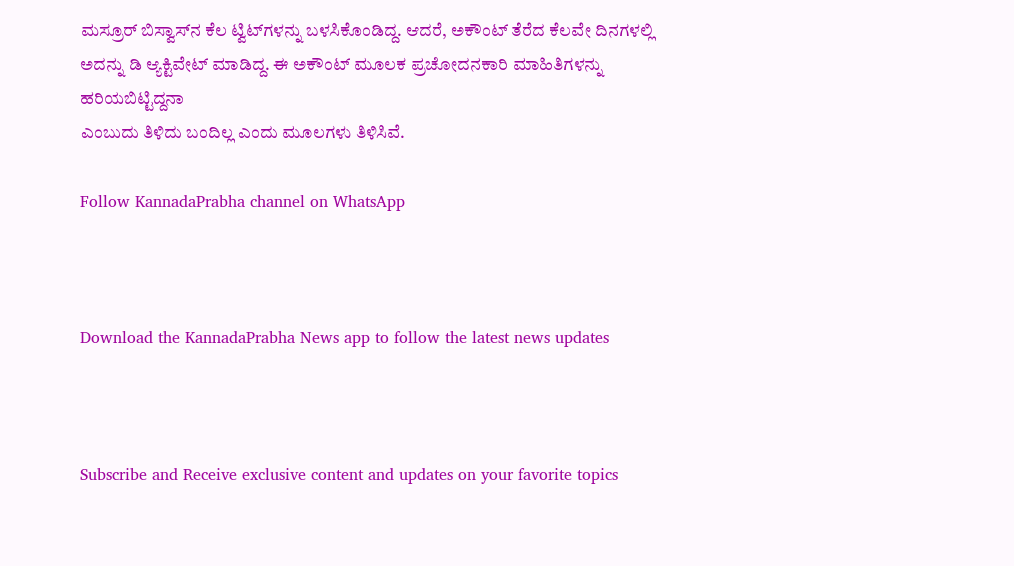ಮಸ್ರೂರ್ ಬಿಸ್ವಾಸ್‍ನ ಕೆಲ ಟ್ವಿಟ್‍ಗಳನ್ನು ಬಳಸಿಕೊಂಡಿದ್ದ. ಆದರೆ, ಅಕೌಂಟ್ ತೆರೆದ ಕೆಲವೇ ದಿನಗಳಲ್ಲಿ ಅದನ್ನು ಡಿ ಆ್ಯಕ್ಟಿವೇಟ್ ಮಾಡಿದ್ದ. ಈ ಅಕೌಂಟ್ ಮೂಲಕ ಪ್ರಚೋದನಕಾರಿ ಮಾಹಿತಿಗಳನ್ನು ಹರಿಯಬಿಟ್ಟಿದ್ದನಾ
ಎಂಬುದು ತಿಳಿದು ಬಂದಿಲ್ಲ ಎಂದು ಮೂಲಗಳು ತಿಳಿಸಿವೆ.

Follow KannadaPrabha channel on WhatsApp



Download the KannadaPrabha News app to follow the latest news updates



Subscribe and Receive exclusive content and updates on your favorite topics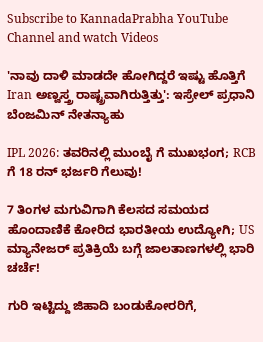Subscribe to KannadaPrabha YouTube Channel and watch Videos

'ನಾವು ದಾಳಿ ಮಾಡದೇ ಹೋಗಿದ್ದರೆ ಇಷ್ಟು ಹೊತ್ತಿಗೆ Iran ಅಣ್ವಸ್ತ್ರ ರಾಷ್ಟ್ರವಾಗಿರುತ್ತಿತ್ತು': ಇಸ್ರೇಲ್ ಪ್ರಧಾನಿ ಬೆಂಜಮಿನ್ ನೇತನ್ಯಾಹು

IPL 2026: ತವರಿನಲ್ಲಿ ಮುಂಬೈ ಗೆ ಮುಖಭಂಗ; RCB ಗೆ 18 ರನ್ ಭರ್ಜರಿ ಗೆಲುವು!

7 ತಿಂಗಳ ಮಗುವಿಗಾಗಿ ಕೆಲಸದ ಸಮಯದ ಹೊಂದಾಣಿಕೆ ಕೋರಿದ ಭಾರತೀಯ ಉದ್ಯೋಗಿ; US ಮ್ಯಾನೇಜರ್ ಪ್ರತಿಕ್ರಿಯೆ ಬಗ್ಗೆ ಜಾಲತಾಣಗಳಲ್ಲಿ ಭಾರಿ ಚರ್ಚೆ!

ಗುರಿ ಇಟ್ಟಿದ್ದು ಜಿಹಾದಿ ಬಂಡುಕೋರರಿಗೆ,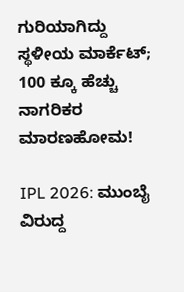ಗುರಿಯಾಗಿದ್ದು ಸ್ಥಳೀಯ ಮಾರ್ಕೆಟ್; 100 ಕ್ಕೂ ಹೆಚ್ಚು ನಾಗರಿಕರ ಮಾರಣಹೋಮ!

IPL 2026: ಮುಂಬೈ ವಿರುದ್ದ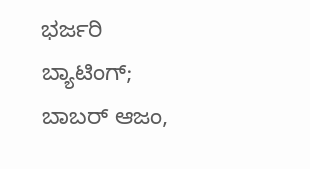ಭರ್ಜರಿ ಬ್ಯಾಟಿಂಗ್; ಬಾಬರ್ ಆಜಂ,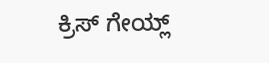ಕ್ರಿಸ್ ಗೇಯ್ಲ್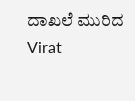ದಾಖಲೆ ಮುರಿದ Virat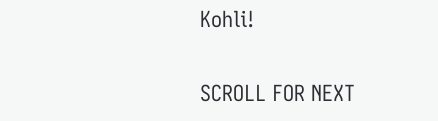Kohli!

SCROLL FOR NEXT